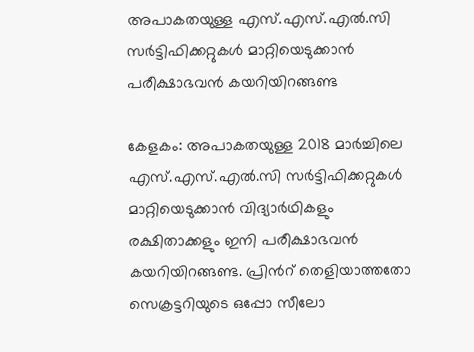അപാകതയുള്ള എസ്.എസ്.എൽ.സി സർട്ടിഫിക്കറ്റുകൾ മാറ്റിയെടുക്കാൻ പരീക്ഷാഭവൻ കയറിയിറങ്ങണ്ട

കേളകം: അപാകതയുള്ള 2018 മാർച്ചിലെ എസ്.എസ്.എൽ.സി സർട്ടിഫിക്കറ്റുകൾ മാറ്റിയെടുക്കാൻ വിദ്യാർഥികളും രക്ഷിതാക്കളും ഇനി പരീക്ഷാഭവൻ കയറിയിറങ്ങണ്ട. പ്രിൻറ് തെളിയാത്തതോ സെക്രട്ടറിയുടെ ഒപ്പോ സീലോ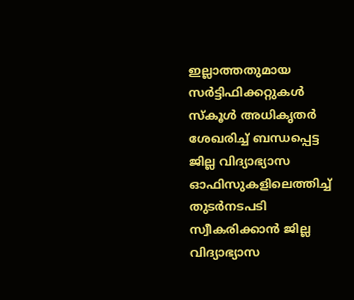ഇല്ലാത്തതുമായ സർട്ടിഫിക്കറ്റുകൾ സ്കൂൾ അധികൃതർ ശേഖരിച്ച് ബന്ധപ്പെട്ട ജില്ല വിദ്യാഭ്യാസ ഓഫിസുകളിലെത്തിച്ച് തുടർനടപടി സ്വീകരിക്കാൻ ജില്ല വിദ്യാഭ്യാസ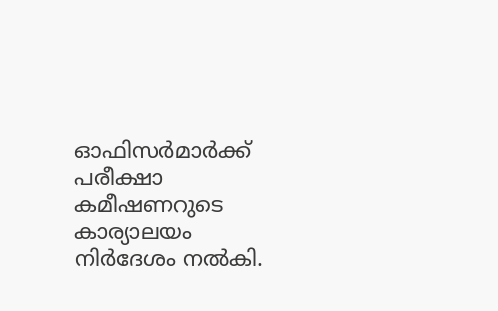ഓഫിസർമാർക്ക് പരീക്ഷാ കമീഷണറുടെ കാര്യാലയം നിർദേശം നൽകി.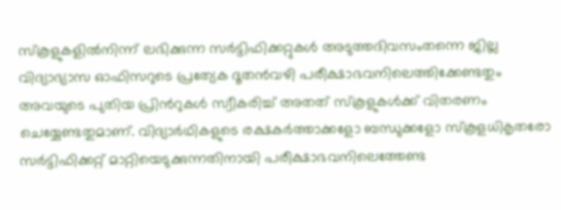സ്കൂളുകളിൽനിന്ന് ലഭിക്കുന്ന സർട്ടിഫിക്കറ്റുകൾ അടുത്തദിവസംതന്നെ ജില്ല വിദ്യാഭ്യാസ ഓഫിസറുടെ പ്രത്യേക ദൂതൻവഴി പരീക്ഷാഭവനിലെത്തിക്കേണ്ടതും അവയുടെ പുതിയ പ്രിൻറുകൾ സ്വീകരിച്ച് അതത് സ്കൂളുകൾക്ക് വിതരണം ചെയ്യേണ്ടതുമാണ്. വിദ്യാർഥികളുടെ രക്ഷകർത്താക്കളോ ബന്ധുക്കളോ സ്കൂളധികൃതരോ സർട്ടിഫിക്കറ്റ് മാറ്റിയെടുക്കുന്നതിനായി പരീക്ഷാഭവനിലെത്തേണ്ട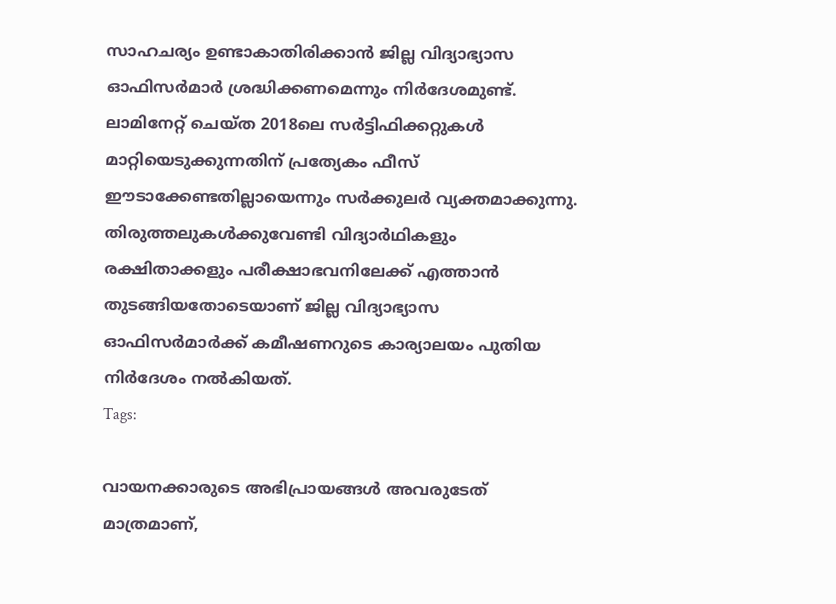സാഹചര്യം ഉണ്ടാകാതിരിക്കാൻ ജില്ല വിദ്യാഭ്യാസ ഓഫിസർമാർ ശ്രദ്ധിക്കണമെന്നും നിർദേശമുണ്ട്. ലാമിനേറ്റ് ചെയ്ത 2018ലെ സർട്ടിഫിക്കറ്റുകൾ മാറ്റിയെടുക്കുന്നതിന് പ്രത്യേകം ഫീസ് ഈടാക്കേണ്ടതില്ലായെന്നും സർക്കുലർ വ്യക്തമാക്കുന്നു. തിരുത്തലുകൾക്കുവേണ്ടി വിദ്യാർഥികളും രക്ഷിതാക്കളും പരീക്ഷാഭവനിലേക്ക് എത്താൻ തുടങ്ങിയതോടെയാണ് ജില്ല വിദ്യാഭ്യാസ ഓഫിസർമാർക്ക് കമീഷണറുടെ കാര്യാലയം പുതിയ നിർദേശം നൽകിയത്.
Tags:

വായനക്കാരുടെ അഭിപ്രായങ്ങള്‍ അവരുടേത് മാത്രമാണ്,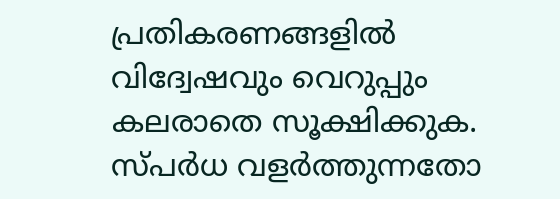പ്രതികരണങ്ങളിൽ വിദ്വേഷവും വെറുപ്പും കലരാതെ സൂക്ഷിക്കുക. സ്പർധ വളർത്തുന്നതോ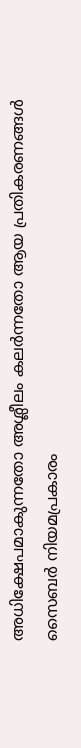അധിക്ഷേപമാകുന്നതോ അശ്ലീലം കലർന്നതോ ആയ പ്രതികരണങ്ങൾ സൈബർ നിയമപ്രകാരം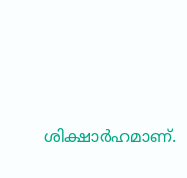ശിക്ഷാർഹമാണ്.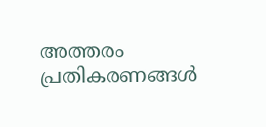അത്തരം പ്രതികരണങ്ങൾ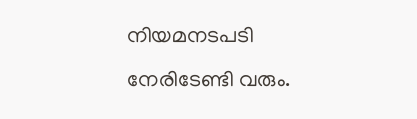നിയമനടപടി നേരിടേണ്ടി വരും.